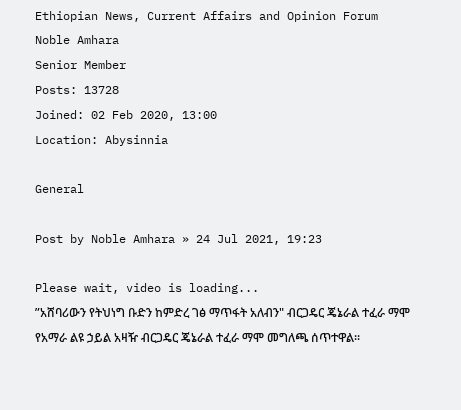Ethiopian News, Current Affairs and Opinion Forum
Noble Amhara
Senior Member
Posts: 13728
Joined: 02 Feb 2020, 13:00
Location: Abysinnia

General

Post by Noble Amhara » 24 Jul 2021, 19:23

Please wait, video is loading...
ʺአሸባሪውን የትህነግ ቡድን ከምድረ ገፅ ማጥፋት አለብን" ብርጋዴር ጄኔራል ተፈራ ማሞ
የአማራ ልዩ ኃይል አዛዥ ብርጋዴር ጄኔራል ተፈራ ማሞ መግለጫ ሰጥተዋል፡፡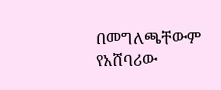በመግለጫቸውም የአሸባሪው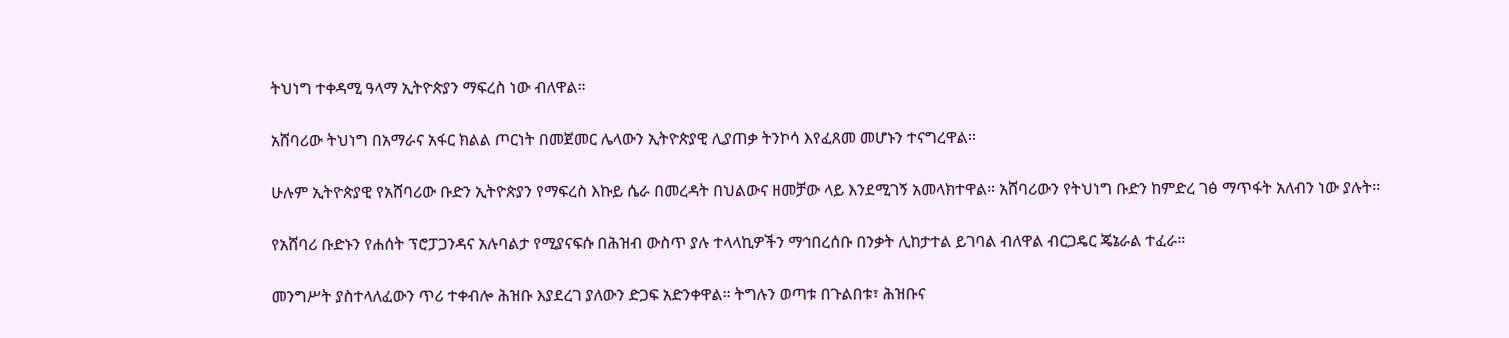ትህነግ ተቀዳሚ ዓላማ ኢትዮጵያን ማፍረስ ነው ብለዋል።

አሸባሪው ትህነግ በአማራና አፋር ክልል ጦርነት በመጀመር ሌላውን ኢትዮጵያዊ ሊያጠቃ ትንኮሳ እየፈጸመ መሆኑን ተናግረዋል፡፡

ሁሉም ኢትዮጵያዊ የአሸባሪው ቡድን ኢትዮጵያን የማፍረስ እኩይ ሴራ በመረዳት በህልውና ዘመቻው ላይ እንደሚገኝ አመላክተዋል። አሸባሪውን የትህነግ ቡድን ከምድረ ገፅ ማጥፋት አለብን ነው ያሉት፡፡

የአሸባሪ ቡድኑን የሐሰት ፕሮፓጋንዳና አሉባልታ የሚያናፍሱ በሕዝብ ውስጥ ያሉ ተላላኪዎችን ማኅበረሰቡ በንቃት ሊከታተል ይገባል ብለዋል ብርጋዴር ጄኔራል ተፈራ።

መንግሥት ያስተላለፈውን ጥሪ ተቀብሎ ሕዝቡ እያደረገ ያለውን ድጋፍ አድንቀዋል። ትግሉን ወጣቱ በጉልበቱ፣ ሕዝቡና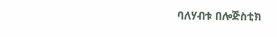ባለሃብቱ በሎጅስቲክ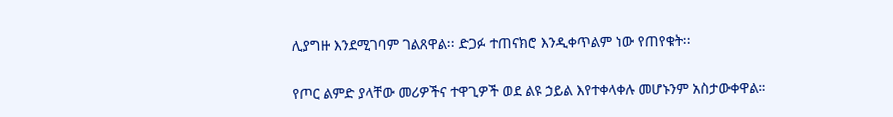ሊያግዙ እንደሚገባም ገልጸዋል፡፡ ድጋፉ ተጠናክሮ እንዲቀጥልም ነው የጠየቁት፡፡

የጦር ልምድ ያላቸው መሪዎችና ተዋጊዎች ወደ ልዩ ኃይል እየተቀላቀሉ መሆኑንም አስታውቀዋል።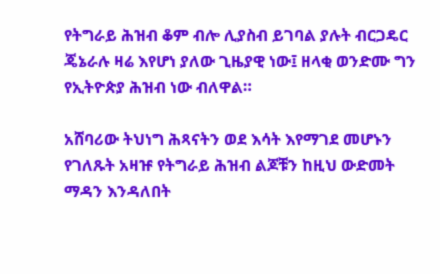የትግራይ ሕዝብ ቆም ብሎ ሊያስብ ይገባል ያሉት ብርጋዴር ጄኔራሉ ዛሬ እየሆነ ያለው ጊዜያዊ ነው፤ ዘላቂ ወንድሙ ግን የኢትዮጵያ ሕዝብ ነው ብለዋል።

አሸባሪው ትህነግ ሕጻናትን ወደ እሳት እየማገደ መሆኑን የገለጹት አዛዡ የትግራይ ሕዝብ ልጆቹን ከዚህ ውድመት ማዳን እንዳለበት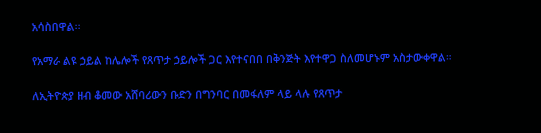አሳስበዋል፡፡

የአማራ ልዩ ኃይል ከሌሎች የጸጥታ ኃይሎች ጋር እየተናበበ በቅንጅት እየተዋጋ ስለመሆኑም አስታውቀዋል።

ለኢትዮጵያ ዘብ ቆመው አሸባሪውን ቡድን በግንባር በመፋለም ላይ ላሉ የጸጥታ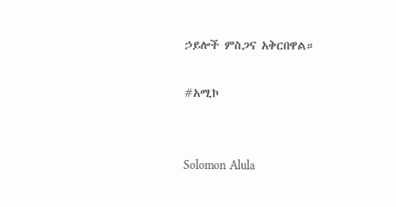ኃይሎች ምስጋና አቅርበዋል።

#አሚኮ


Solomon Alula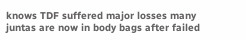knows TDF suffered major losses many juntas are now in body bags after failed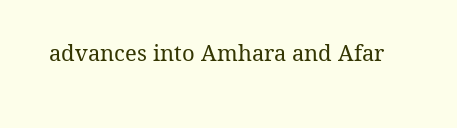advances into Amhara and Afar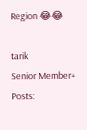Region 😂😂

tarik
Senior Member+
Posts: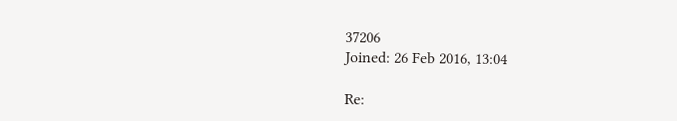37206
Joined: 26 Feb 2016, 13:04

Re: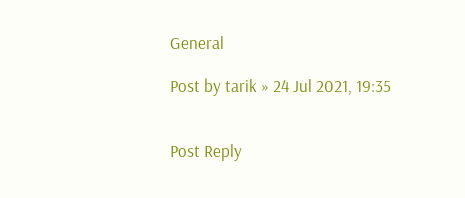General

Post by tarik » 24 Jul 2021, 19:35


Post Reply